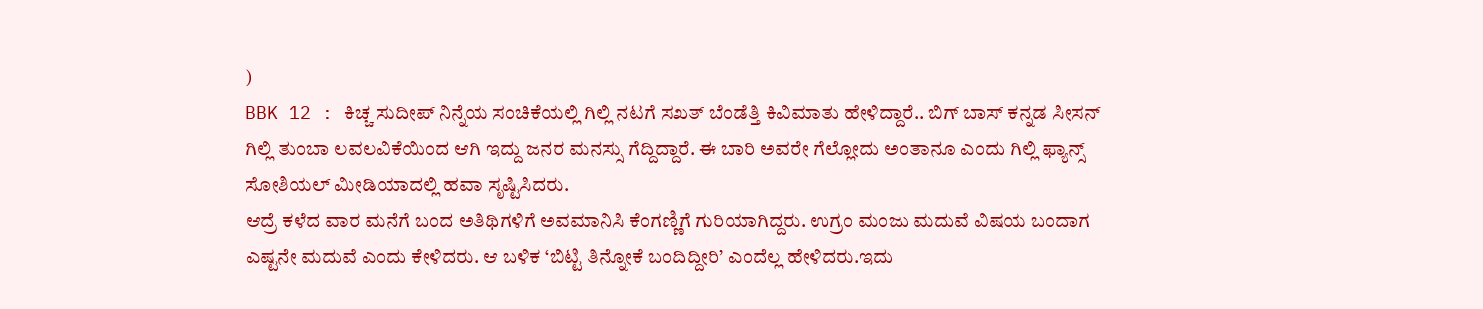)
BBK 12 : ಕಿಚ್ಚ ಸುದೀಪ್ ನಿನ್ನೆಯ ಸಂಚಿಕೆಯಲ್ಲಿ ಗಿಲ್ಲಿ ನಟಗೆ ಸಖತ್ ಬೆಂಡೆತ್ತಿ ಕಿವಿಮಾತು ಹೇಳಿದ್ದಾರೆ.. ಬಿಗ್ ಬಾಸ್ ಕನ್ನಡ ಸೀಸನ್ ಗಿಲ್ಲಿ ತುಂಬಾ ಲವಲವಿಕೆಯಿಂದ ಆಗಿ ಇದ್ದು ಜನರ ಮನಸ್ಸು ಗೆದ್ದಿದ್ದಾರೆ. ಈ ಬಾರಿ ಅವರೇ ಗೆಲ್ಲೋದು ಅಂತಾನೂ ಎಂದು ಗಿಲ್ಲಿ ಫ್ಯಾನ್ಸ್ ಸೋಶಿಯಲ್ ಮೀಡಿಯಾದಲ್ಲಿ ಹವಾ ಸೃಷ್ಟಿಸಿದರು.
ಆದ್ರೆ ಕಳೆದ ವಾರ ಮನೆಗೆ ಬಂದ ಅತಿಥಿಗಳಿಗೆ ಅವಮಾನಿಸಿ ಕೆಂಗಣ್ಣಿಗೆ ಗುರಿಯಾಗಿದ್ದರು. ಉಗ್ರಂ ಮಂಜು ಮದುವೆ ವಿಷಯ ಬಂದಾಗ ಎಷ್ಟನೇ ಮದುವೆ ಎಂದು ಕೇಳಿದರು. ಆ ಬಳಿಕ ‘ಬಿಟ್ಟಿ ತಿನ್ನೋಕೆ ಬಂದಿದ್ದೀರಿ’ ಎಂದೆಲ್ಲ ಹೇಳಿದರು.ಇದು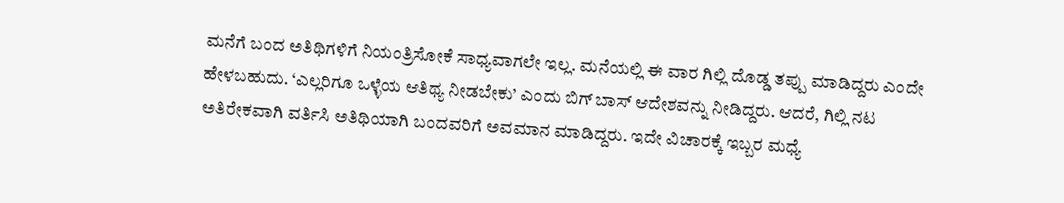ಮನೆಗೆ ಬಂದ ಅತಿಥಿಗಳಿಗೆ ನಿಯಂತ್ರಿಸೋಕೆ ಸಾಧ್ಯವಾಗಲೇ ಇಲ್ಲ. ಮನೆಯಲ್ಲಿ ಈ ವಾರ ಗಿಲ್ಲಿ ದೊಡ್ಡ ತಪ್ಪು ಮಾಡಿದ್ದರು ಎಂದೇ ಹೇಳಬಹುದು. ‘ಎಲ್ಲರಿಗೂ ಒಳ್ಳೆಯ ಆತಿಥ್ಯ ನೀಡಬೇಕು’ ಎಂದು ಬಿಗ್ ಬಾಸ್ ಆದೇಶವನ್ನು ನೀಡಿದ್ದರು. ಆದರೆ, ಗಿಲ್ಲಿ ನಟ ಅತಿರೇಕವಾಗಿ ವರ್ತಿಸಿ ಅತಿಥಿಯಾಗಿ ಬಂದವರಿಗೆ ಅವಮಾನ ಮಾಡಿದ್ದರು. ಇದೇ ವಿಚಾರಕ್ಕೆ ಇಬ್ಬರ ಮಧ್ಯೆ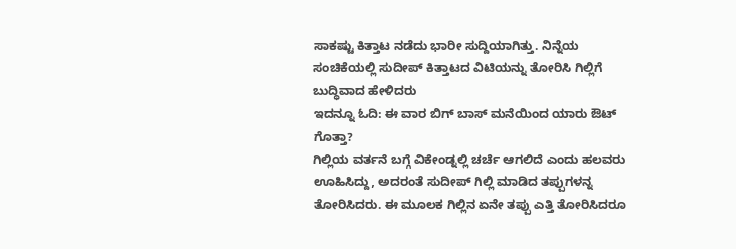ಸಾಕಷ್ಟು ಕಿತ್ತಾಟ ನಡೆದು ಭಾರೀ ಸುದ್ದಿಯಾಗಿತ್ತು. ನಿನ್ನೆಯ ಸಂಚಿಕೆಯಲ್ಲಿ ಸುದೀಪ್ ಕಿತ್ತಾಟದ ವಿಟಿಯನ್ನು ತೋರಿಸಿ ಗಿಲ್ಲಿಗೆ ಬುದ್ಧಿವಾದ ಹೇಳಿದರು
ಇದನ್ನೂ ಓದಿ: ಈ ವಾರ ಬಿಗ್ ಬಾಸ್ ಮನೆಯಿಂದ ಯಾರು ಔಟ್ ಗೊತ್ತಾ?
ಗಿಲ್ಲಿಯ ವರ್ತನೆ ಬಗ್ಗೆ ವಿಕೇಂಡ್ನಲ್ಲಿ ಚರ್ಚೆ ಆಗಲಿದೆ ಎಂದು ಹಲವರು ಊಹಿಸಿದ್ದು, ಅದರಂತೆ ಸುದೀಪ್ ಗಿಲ್ಲಿ ಮಾಡಿದ ತಪ್ಪುಗಳನ್ನ ತೋರಿಸಿದರು. ಈ ಮೂಲಕ ಗಿಲ್ಲಿನ ಏನೇ ತಪ್ಪು ಎತ್ತಿ ತೋರಿಸಿದರೂ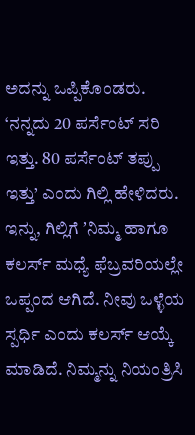ಅದನ್ನು ಒಪ್ಪಿಕೊಂಡರು. ‘ನನ್ನದು 20 ಪರ್ಸೆಂಟ್ ಸರಿ ಇತ್ತು. 80 ಪರ್ಸೆಂಟ್ ತಪ್ಪು ಇತ್ತು’ ಎಂದು ಗಿಲ್ಲಿ ಹೇಳಿದರು. ಇನ್ನು, ಗಿಲ್ಲಿಗೆ ʼನಿಮ್ಮ ಹಾಗೂ ಕಲರ್ಸ್ ಮಧ್ಯೆ ಫೆಬ್ರವರಿಯಲ್ಲೇ ಒಪ್ಪಂದ ಆಗಿದೆ. ನೀವು ಒಳ್ಳೆಯ ಸ್ಪರ್ಧಿ ಎಂದು ಕಲರ್ಸ್ ಆಯ್ಕೆ ಮಾಡಿದೆ. ನಿಮ್ಮನ್ನು ನಿಯಂತ್ರಿಸಿ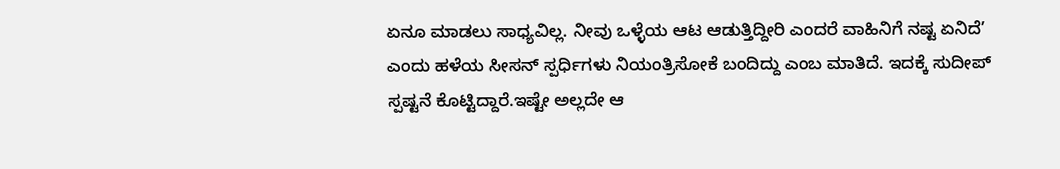ಏನೂ ಮಾಡಲು ಸಾಧ್ಯವಿಲ್ಲ. ನೀವು ಒಳ್ಳೆಯ ಆಟ ಆಡುತ್ತಿದ್ದೀರಿ ಎಂದರೆ ವಾಹಿನಿಗೆ ನಷ್ಟ ಏನಿದೆ’ ಎಂದು ಹಳೆಯ ಸೀಸನ್ ಸ್ಪರ್ಧಿಗಳು ನಿಯಂತ್ರಿಸೋಕೆ ಬಂದಿದ್ದು ಎಂಬ ಮಾತಿದೆ. ಇದಕ್ಕೆ ಸುದೀಪ್ ಸ್ಪಷ್ಟನೆ ಕೊಟ್ಟಿದ್ದಾರೆ.ಇಷ್ಟೇ ಅಲ್ಲದೇ ಆ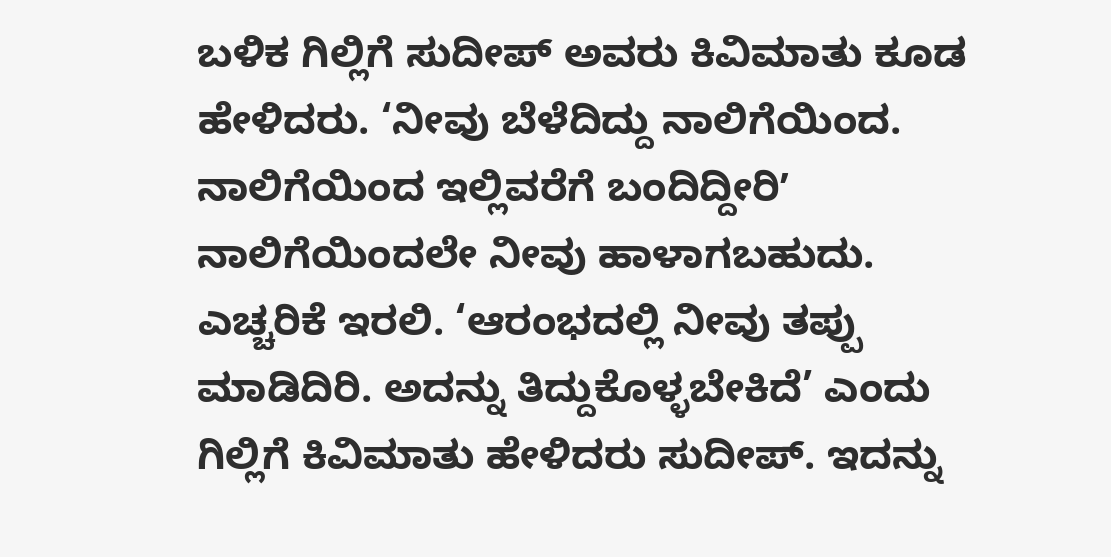ಬಳಿಕ ಗಿಲ್ಲಿಗೆ ಸುದೀಪ್ ಅವರು ಕಿವಿಮಾತು ಕೂಡ ಹೇಳಿದರು. ‘ನೀವು ಬೆಳೆದಿದ್ದು ನಾಲಿಗೆಯಿಂದ. ನಾಲಿಗೆಯಿಂದ ಇಲ್ಲಿವರೆಗೆ ಬಂದಿದ್ದೀರಿʼ ನಾಲಿಗೆಯಿಂದಲೇ ನೀವು ಹಾಳಾಗಬಹುದು. ಎಚ್ಚರಿಕೆ ಇರಲಿ. ‘ಆರಂಭದಲ್ಲಿ ನೀವು ತಪ್ಪು ಮಾಡಿದಿರಿ. ಅದನ್ನು ತಿದ್ದುಕೊಳ್ಳಬೇಕಿದೆ’ ಎಂದು ಗಿಲ್ಲಿಗೆ ಕಿವಿಮಾತು ಹೇಳಿದರು ಸುದೀಪ್. ಇದನ್ನು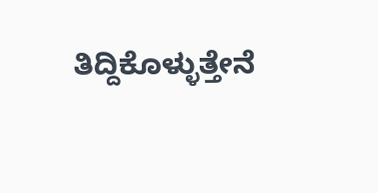ತಿದ್ದಿಕೊಳ್ಳುತ್ತೇನೆ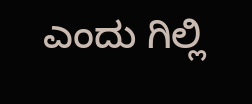ಎಂದು ಗಿಲ್ಲಿ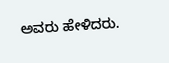ಅವರು ಹೇಳಿದರು.